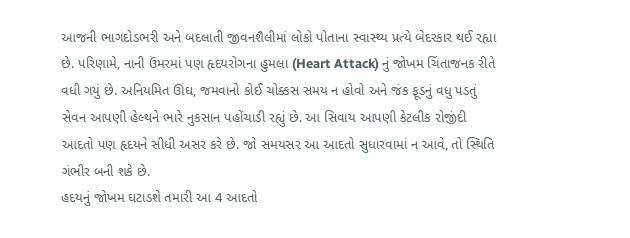આજની ભાગદોડભરી અને બદલાતી જીવનશૈલીમાં લોકો પોતાના સ્વાસ્થ્ય પ્રત્યે બેદરકાર થઈ રહ્યા છે. પરિણામે, નાની ઉંમરમાં પણ હૃદયરોગના હુમલા (Heart Attack) નું જોખમ ચિંતાજનક રીતે વધી ગયું છે. અનિયમિત ઊંઘ, જમવાનો કોઈ ચોક્કસ સમય ન હોવો અને જંક ફૂડનું વધુ પડતું સેવન આપણી હેલ્થને ભારે નુકસાન પહોંચાડી રહ્યું છે. આ સિવાય આપણી કેટલીક રોજીંદી આદતો પણ હૃદયને સીધી અસર કરે છે. જો સમયસર આ આદતો સુધારવામાં ન આવે, તો સ્થિતિ ગંભીર બની શકે છે.
હદયનું જોખમ ઘટાડશે તમારી આ 4 આદતો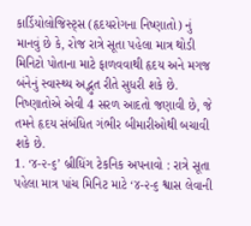કાર્ડિયોલોજિસ્ટ્સ (હૃદયરોગના નિષ્ણાતો) નું માનવું છે કે, રોજ રાત્રે સૂતા પહેલા માત્ર થોડી મિનિટો પોતાના માટે ફાળવવાથી હૃદય અને મગજ બંનેનું સ્વાસ્થ્ય અદ્ભુત રીતે સુધરી શકે છે. નિષ્ણાતોએ એવી 4 સરળ આદતો જણાવી છે, જે તમને હૃદય સંબંધિત ગંભીર બીમારીઓથી બચાવી શકે છે.
1. ‘૪-૨-૬’ બ્રીધિંગ ટેકનિક અપનાવો : રાત્રે સૂતા પહેલા માત્ર પાંચ મિનિટ માટે ‘૪-૨-૬ શ્વાસ લેવાની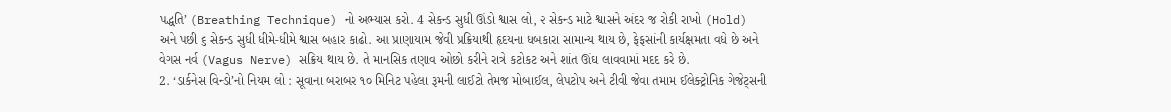પદ્ધતિ’ (Breathing Technique) નો અભ્યાસ કરો. 4 સેકન્ડ સુધી ઊંડો શ્વાસ લો, ૨ સેકન્ડ માટે શ્વાસને અંદર જ રોકી રાખો (Hold) અને પછી ૬ સેકન્ડ સુધી ધીમે-ધીમે શ્વાસ બહાર કાઢો. આ પ્રાણાયામ જેવી પ્રક્રિયાથી હૃદયના ધબકારા સામાન્ય થાય છે, ફેફસાંની કાર્યક્ષમતા વધે છે અને વેગસ નર્વ (Vagus Nerve) સક્રિય થાય છે. તે માનસિક તણાવ ઓછો કરીને રાત્રે કટોકટ અને શાંત ઊંઘ લાવવામાં મદદ કરે છે.
2. ‘ડાર્કનેસ વિન્ડો’નો નિયમ લો : સૂવાના બરાબર ૧૦ મિનિટ પહેલા રૂમની લાઈટો તેમજ મોબાઈલ, લેપટોપ અને ટીવી જેવા તમામ ઈલેક્ટ્રોનિક ગેજેટ્સની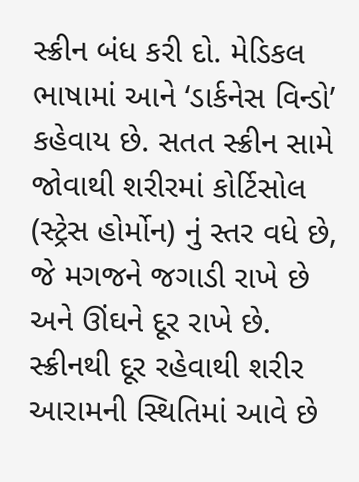સ્ક્રીન બંધ કરી દો. મેડિકલ ભાષામાં આને ‘ડાર્કનેસ વિન્ડો’ કહેવાય છે. સતત સ્ક્રીન સામે જોવાથી શરીરમાં કોર્ટિસોલ (સ્ટ્રેસ હોર્મોન) નું સ્તર વધે છે, જે મગજને જગાડી રાખે છે અને ઊંઘને દૂર રાખે છે. સ્ક્રીનથી દૂર રહેવાથી શરીર આરામની સ્થિતિમાં આવે છે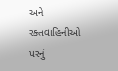અને રક્તવાહિનીઓ પરનું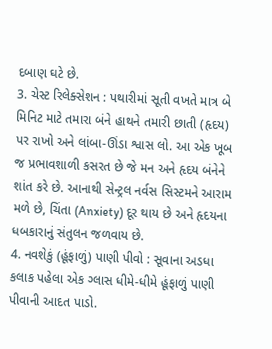દબાણ ઘટે છે.
3. ચેસ્ટ રિલેક્સેશન : પથારીમાં સૂતી વખતે માત્ર બે મિનિટ માટે તમારા બંને હાથને તમારી છાતી (હૃદય) પર રાખો અને લાંબા-ઊંડા શ્વાસ લો. આ એક ખૂબ જ પ્રભાવશાળી કસરત છે જે મન અને હૃદય બંનેને શાંત કરે છે. આનાથી સેન્ટ્રલ નર્વસ સિસ્ટમને આરામ મળે છે, ચિંતા (Anxiety) દૂર થાય છે અને હૃદયના ધબકારાનું સંતુલન જળવાય છે.
4. નવશેકું (હૂંફાળું) પાણી પીવો : સૂવાના અડધા કલાક પહેલા એક ગ્લાસ ધીમે-ધીમે હૂંફાળું પાણી પીવાની આદત પાડો.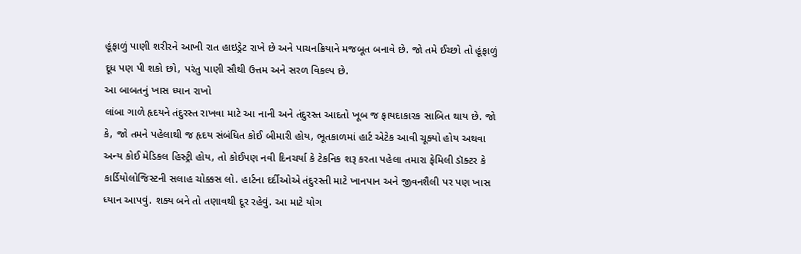હૂંફાળું પાણી શરીરને આખી રાત હાઇડ્રેટ રાખે છે અને પાચનક્રિયાને મજબૂત બનાવે છે. જો તમે ઈચ્છો તો હૂંફાળું દૂધ પણ પી શકો છો, પરંતુ પાણી સૌથી ઉત્તમ અને સરળ વિકલ્પ છે.
આ બાબતનું ખાસ ધ્યાન રાખો
લાંબા ગાળે હૃદયને તંદુરસ્ત રાખવા માટે આ નાની અને તંદુરસ્ત આદતો ખૂબ જ ફાયદાકારક સાબિત થાય છે. જો કે, જો તમને પહેલાથી જ હૃદય સંબંધિત કોઈ બીમારી હોય, ભૂતકાળમાં હાર્ટ એટેક આવી ચૂક્યો હોય અથવા અન્ય કોઈ મેડિકલ હિસ્ટ્રી હોય, તો કોઈપણ નવી દિનચર્યા કે ટેકનિક શરૂ કરતા પહેલા તમારા ફેમિલી ડૉક્ટર કે કાર્ડિયોલોજિસ્ટની સલાહ ચોક્કસ લો. હાર્ટના દર્દીઓએ તંદુરસ્તી માટે ખાનપાન અને જીવનશૈલી પર પણ ખાસ ધ્યાન આપવું. શક્ય બને તો તણાવથી દૂર રહેવું. આ માટે યોગ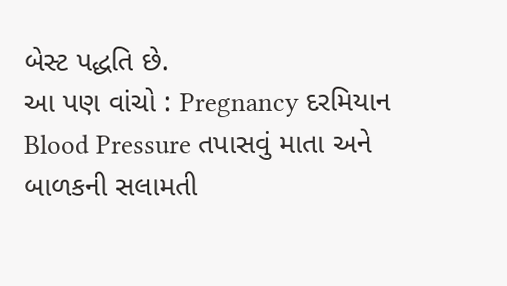બેસ્ટ પદ્ધતિ છે.
આ પણ વાંચો : Pregnancy દરમિયાન Blood Pressure તપાસવું માતા અને બાળકની સલામતી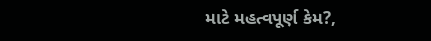માટે મહત્વપૂર્ણ કેમ?,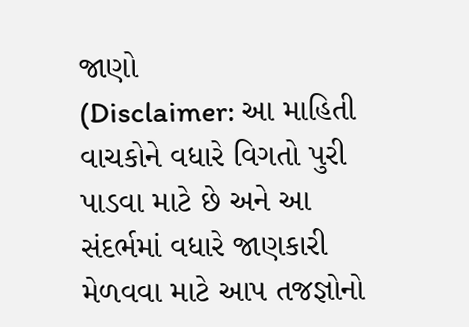જાણો
(Disclaimer: આ માહિતી વાચકોને વધારે વિગતો પુરી પાડવા માટે છે અને આ સંદર્ભમાં વધારે જાણકારી મેળવવા માટે આપ તજજ્ઞોનો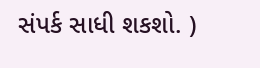સંપર્ક સાધી શકશો. )